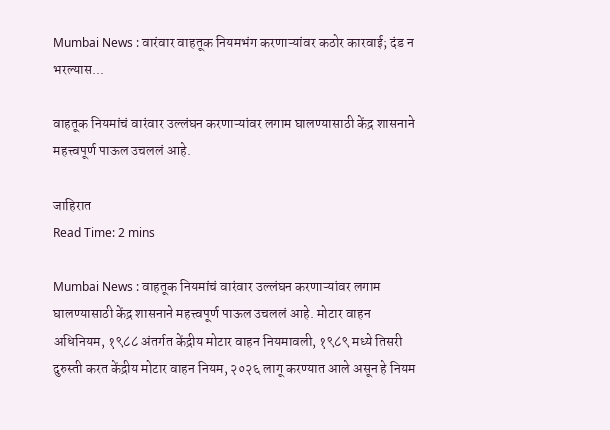Mumbai News : वारंवार वाहतूक नियमभंग करणाऱ्यांवर कठोर कारवाई; दंड न भरल्यास...

वाहतूक नियमांचं वारंवार उल्लंघन करणाऱ्यांवर लगाम घालण्यासाठी केंद्र शासनाने महत्त्वपूर्ण पाऊल उचललं आहे.

जाहिरात
Read Time: 2 mins

Mumbai News : वाहतूक नियमांचं वारंवार उल्लंघन करणाऱ्यांवर लगाम घालण्यासाठी केंद्र शासनाने महत्त्वपूर्ण पाऊल उचललं आहे. मोटार वाहन अधिनियम, १९८८ अंतर्गत केंद्रीय मोटार वाहन नियमावली, १९८९ मध्ये तिसरी दुरुस्ती करत केंद्रीय मोटार वाहन नियम, २०२६ लागू करण्यात आले असून हे नियम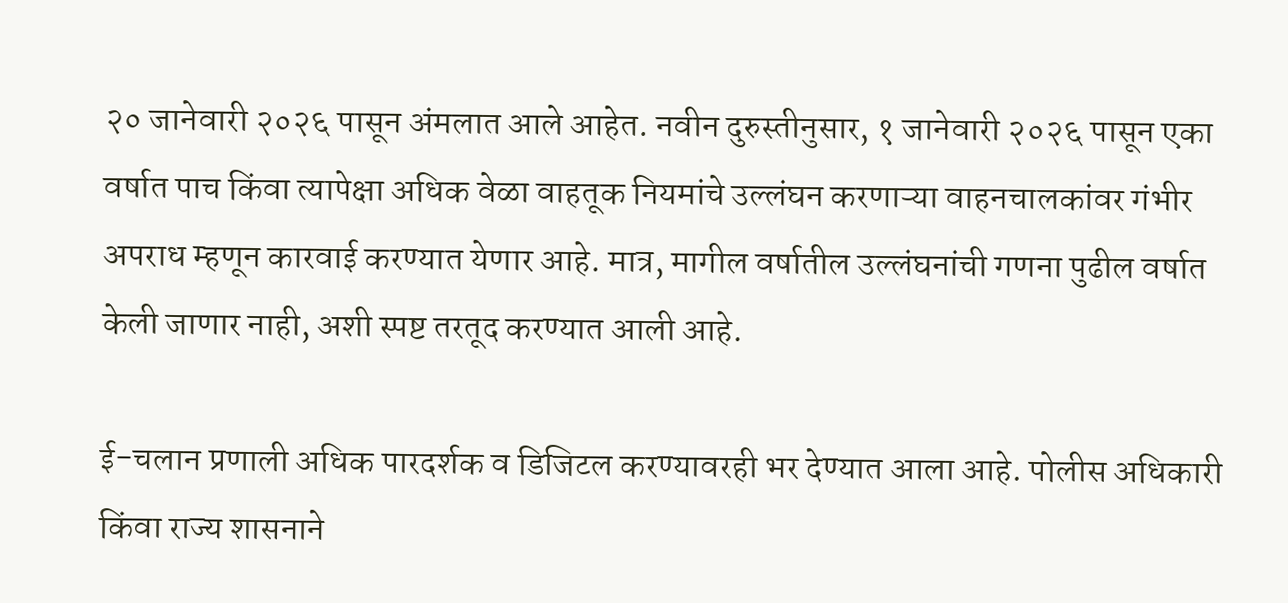२० जानेवारी २०२६ पासून अंमलात आले आहेत. नवीन दुरुस्तीनुसार, १ जानेवारी २०२६ पासून एका वर्षात पाच किंवा त्यापेक्षा अधिक वेळा वाहतूक नियमांचे उल्लंघन करणाऱ्या वाहनचालकांवर गंभीर अपराध म्हणून कारवाई करण्यात येणार आहे. मात्र, मागील वर्षातील उल्लंघनांची गणना पुढील वर्षात केली जाणार नाही, अशी स्पष्ट तरतूद करण्यात आली आहे.

ई-चलान प्रणाली अधिक पारदर्शक व डिजिटल करण्यावरही भर देण्यात आला आहे. पोलीस अधिकारी किंवा राज्य शासनाने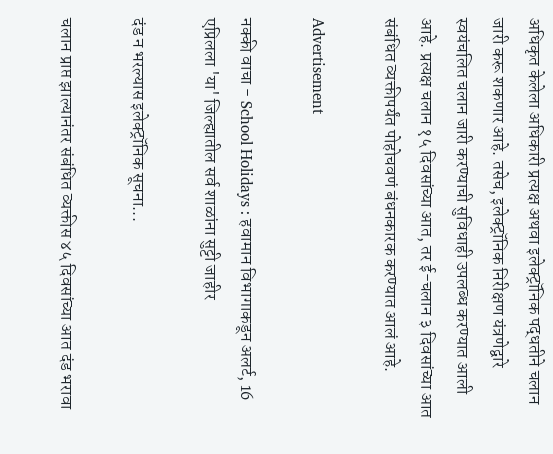अधिकृत केलेला अधिकारी प्रत्यक्ष अथवा इलेक्ट्रॉनिक पद्धतीने चलान जारी करू शकणार आहे. तसेच, इलेक्ट्रॉनिक निरीक्षण यंत्रणेद्वारे स्वयंचलित चलान जारी करण्याची सुविधाही उपलब्ध करण्यात आली आहे. प्रत्यक्ष चलान १५ दिवसांच्या आत, तर ई-चलान ३ दिवसांच्या आत संबंधित व्यक्तीपर्यंत पोहोचवणं बंधनकारक करण्यात आलं आहे.

Advertisement

नक्की वाचा - School Holidays : हवामान विभागाकडून अलर्ट, 16 एप्रिलला 'या' जिल्ह्यातील सर्व शाळांना सुट्टी जाहीर

दंड न भरल्यास इलेक्ट्रॉनिक सूचना...

चलान प्राप्त झाल्यानंतर संबंधित व्यक्तीस ४५ दिवसांच्या आत दंड भरावा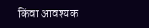किंवा आवश्यक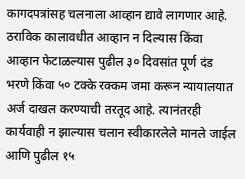कागदपत्रांसह चलनाला आव्हान द्यावे लागणार आहे. ठराविक कालावधीत आव्हान न दिल्यास किंवा आव्हान फेटाळल्यास पुढील ३० दिवसांत पूर्ण दंड भरणे किंवा ५० टक्के रक्कम जमा करून न्यायालयात अर्ज दाखल करण्याची तरतूद आहे. त्यानंतरही कार्यवाही न झाल्यास चलान स्वीकारलेले मानले जाईल आणि पुढील १५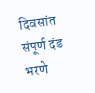दिवसांत संपूर्ण दंड भरणे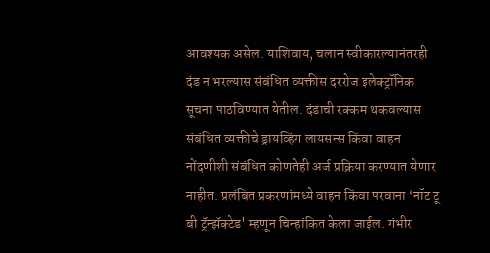आवश्यक असेल. याशिवाय, चलान स्वीकारल्यानंतरही दंड न भरल्यास संबंधित व्यक्तीस दररोज इलेक्ट्रॉनिक सूचना पाठविण्यात येतील. दंडाची रक्कम थकवल्यास संबंधित व्यक्तीचे ड्रायव्हिंग लायसन्स किंवा वाहन नोंदणीशी संबंधित कोणतेही अर्ज प्रक्रिया करण्यात येणार नाहीत. प्रलंबित प्रकरणांमध्ये वाहन किंवा परवाना ‘नॉट टू बी ट्रॅन्झॅक्टेड' म्हणून चिन्हांकित केला जाईल. गंभीर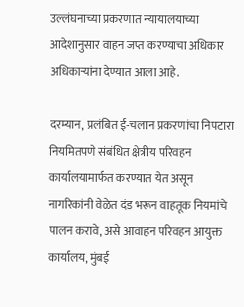उल्लंघनाच्या प्रकरणात न्यायालयाच्या आदेशानुसार वाहन जप्त करण्याचा अधिकार अधिकाऱ्यांना देण्यात आला आहे.

दरम्यान, प्रलंबित ई-चलान प्रकरणांचा निपटारा नियमितपणे संबंधित क्षेत्रीय परिवहन कार्यालयामार्फत करण्यात येत असून नागरिकांनी वेळेत दंड भरून वाहतूक नियमांचे पालन करावे, असे आवाहन परिवहन आयुक्त कार्यालय, मुंबई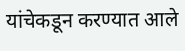यांचेकडून करण्यात आले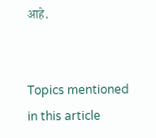आहे.


Topics mentioned in this article